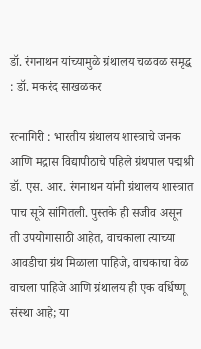डॉ. रंगनाथन यांच्यामुळे ग्रंथालय चळवळ समृद्ध : डॉ. मकरंद साखळकर

रत्नागिरी : भारतीय ग्रंथालय शास्त्राचे जनक आणि मद्रास विद्यापीठाचे पहिले ग्रंथपाल पद्मश्री डॉ. एस. आर. रंगनाथन यांनी ग्रंथालय शास्त्रात पाच सूत्रे सांगितली. पुस्तके ही सजीव असून ती उपयोगासाठी आहेत, वाचकाला त्याच्या आवडीचा ग्रंथ मिळाला पाहिजे, वाचकाचा वेळ वाचला पाहिजे आणि ग्रंथालय ही एक वर्धिष्णू संस्था आहे; या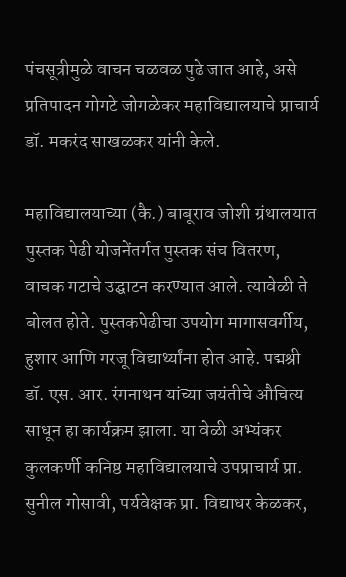पंचसूत्रीमुळे वाचन चळवळ पुढे जात आहे, असे प्रतिपादन गोगटे जोगळेकर महाविद्यालयाचे प्राचार्य डॉ. मकरंद साखळकर यांनी केले.

महाविद्यालयाच्या (कै.) बाबूराव जोशी ग्रंथालयात पुस्तक पेढी योजनेंतर्गत पुस्तक संच वितरण, वाचक गटाचे उद्घाटन करण्यात आले. त्यावेळी ते बोलत होते. पुस्तकपेढीचा उपयोग मागासवर्गीय, हुशार आणि गरजू विद्यार्थ्यांना होत आहे. पद्मश्री डॉ. एस. आर. रंगनाथन यांच्या जयंतीचे औचित्य साधून हा कार्यक्रम झाला. या वेळी अभ्यंकर कुलकर्णी कनिष्ठ महाविद्यालयाचे उपप्राचार्य प्रा. सुनील गोसावी, पर्यवेक्षक प्रा. विद्याधर केळकर,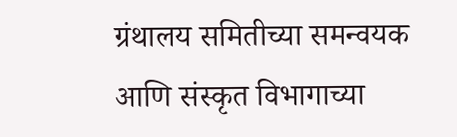ग्रंथालय समितीच्या समन्वयक आणि संस्कृत विभागाच्या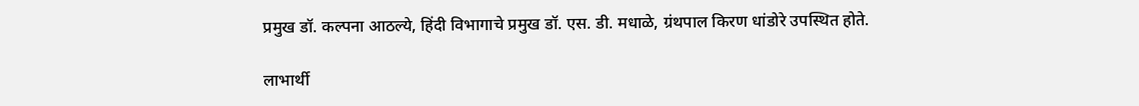प्रमुख डॉ. कल्पना आठल्ये, हिंदी विभागाचे प्रमुख डॉ. एस. डी. मधाळे, ग्रंथपाल किरण धांडोरे उपस्थित होते.

लाभार्थी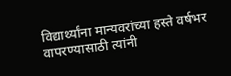विद्यार्थ्यांना मान्यवरांच्या हस्ते वर्षभर वापरण्यासाठी त्यांनी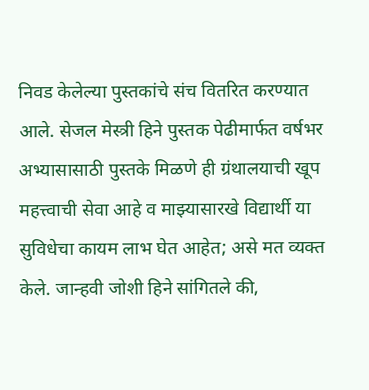निवड केलेल्या पुस्तकांचे संच वितरित करण्यात आले. सेजल मेस्त्री हिने पुस्तक पेढीमार्फत वर्षभर अभ्यासासाठी पुस्तके मिळणे ही ग्रंथालयाची खूप महत्त्वाची सेवा आहे व माझ्यासारखे विद्यार्थी या सुविधेचा कायम लाभ घेत आहेत; असे मत व्यक्त केले. जान्हवी जोशी हिने सांगितले की,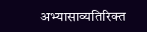अभ्यासाव्यतिरिक्त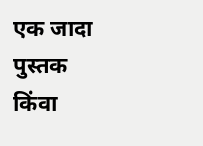एक जादा पुस्तक किंवा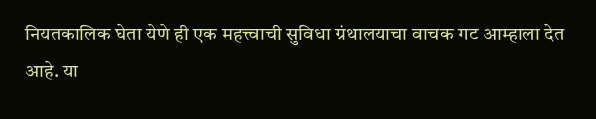नियतकालिक घेता येणे ही एक महत्त्वाची सुविधा ग्रंथालयाचा वाचक गट आम्हाला देत आहे. या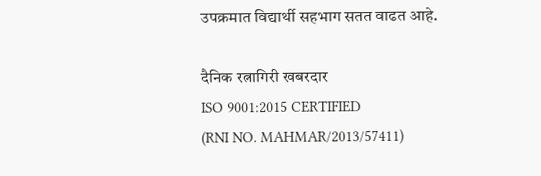उपक्रमात विद्यार्थी सहभाग सतत वाढत आहे.

दैनिक रत्नागिरी खबरदार
ISO 9001:2015 CERTIFIED
(RNI NO. MAHMAR/2013/57411)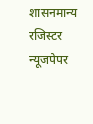शासनमान्य रजिस्टर न्यूजपेपर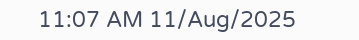11:07 AM 11/Aug/2025